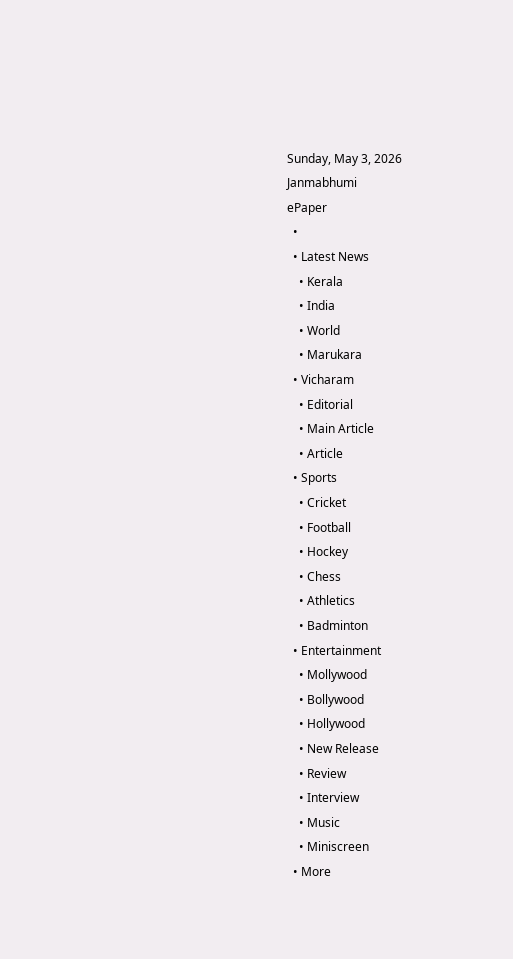Sunday, May 3, 2026
Janmabhumi
ePaper
  •
  • Latest News
    • Kerala
    • India
    • World
    • Marukara
  • Vicharam
    • Editorial
    • Main Article
    • Article
  • Sports
    • Cricket
    • Football
    • Hockey
    • Chess
    • Athletics
    • Badminton
  • Entertainment
    • Mollywood
    • Bollywood
    • Hollywood
    • New Release
    • Review
    • Interview
    • Music
    • Miniscreen
  • More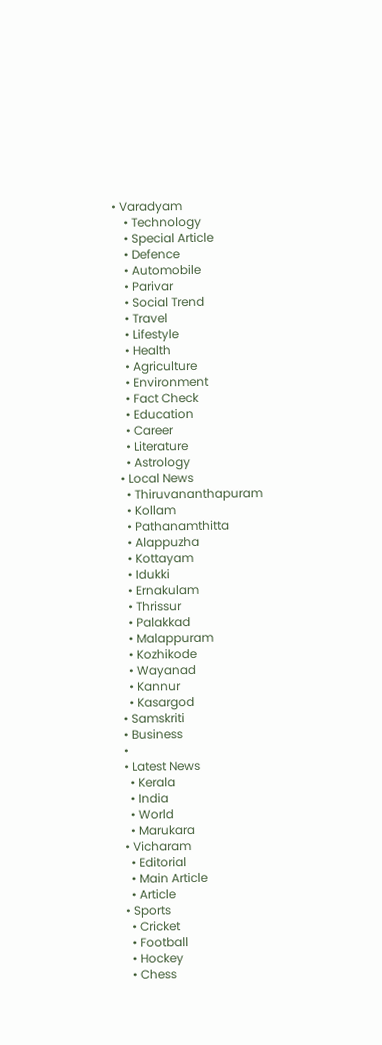• Varadyam
    • Technology
    • Special Article
    • Defence
    • Automobile
    • Parivar
    • Social Trend
    • Travel
    • Lifestyle
    • Health
    • Agriculture
    • Environment
    • Fact Check
    • Education
    • Career
    • Literature
    • Astrology
  • Local News
    • Thiruvananthapuram
    • Kollam
    • Pathanamthitta
    • Alappuzha
    • Kottayam
    • Idukki
    • Ernakulam
    • Thrissur
    • Palakkad
    • Malappuram
    • Kozhikode
    • Wayanad
    • Kannur
    • Kasargod
  • Samskriti
  • Business
  •
  • Latest News
    • Kerala
    • India
    • World
    • Marukara
  • Vicharam
    • Editorial
    • Main Article
    • Article
  • Sports
    • Cricket
    • Football
    • Hockey
    • Chess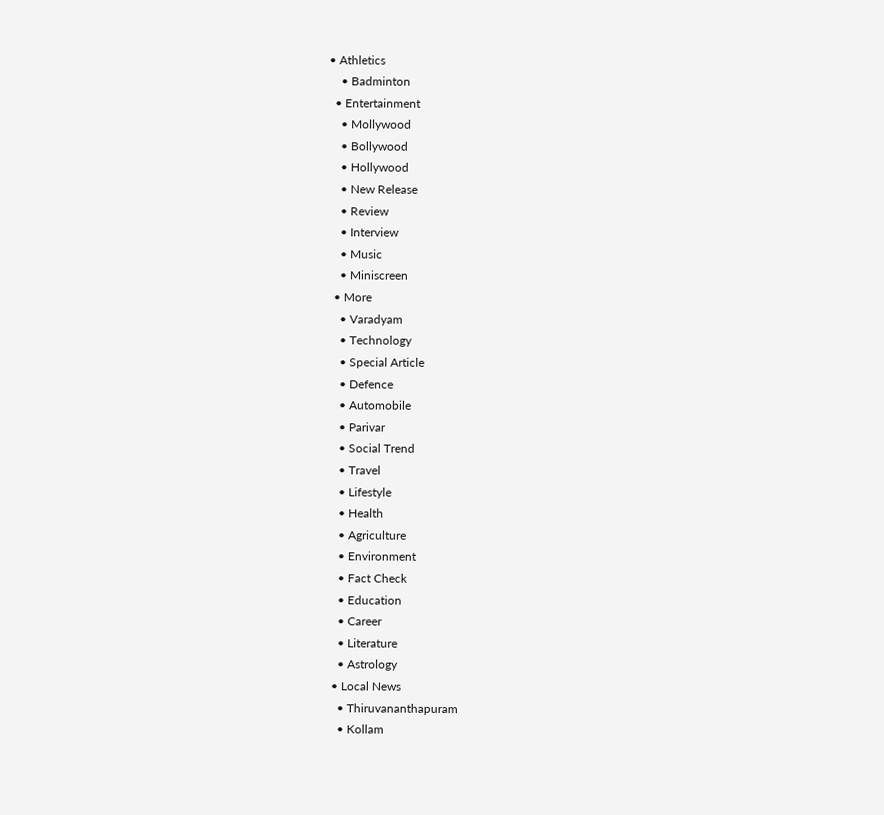• Athletics
    • Badminton
  • Entertainment
    • Mollywood
    • Bollywood
    • Hollywood
    • New Release
    • Review
    • Interview
    • Music
    • Miniscreen
  • More
    • Varadyam
    • Technology
    • Special Article
    • Defence
    • Automobile
    • Parivar
    • Social Trend
    • Travel
    • Lifestyle
    • Health
    • Agriculture
    • Environment
    • Fact Check
    • Education
    • Career
    • Literature
    • Astrology
  • Local News
    • Thiruvananthapuram
    • Kollam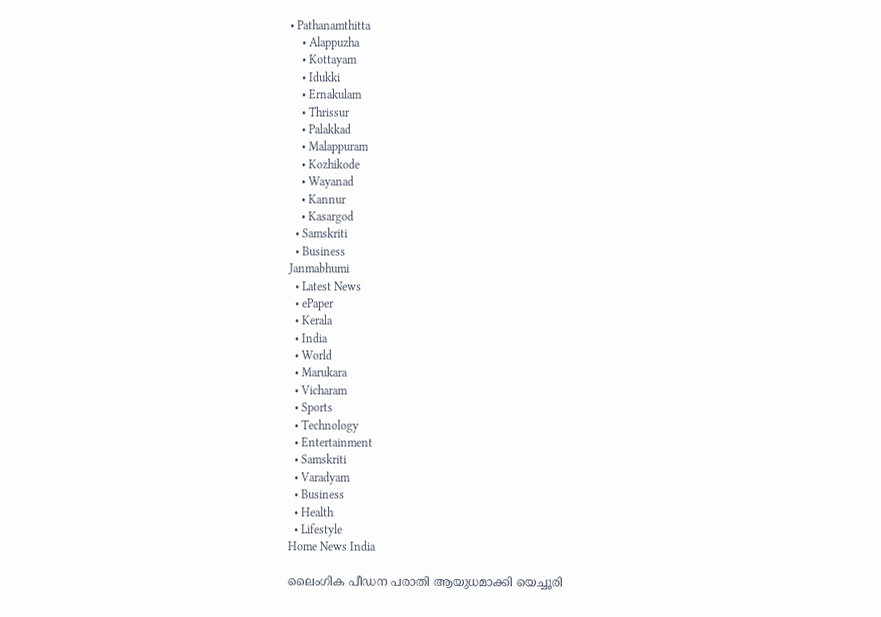• Pathanamthitta
    • Alappuzha
    • Kottayam
    • Idukki
    • Ernakulam
    • Thrissur
    • Palakkad
    • Malappuram
    • Kozhikode
    • Wayanad
    • Kannur
    • Kasargod
  • Samskriti
  • Business
Janmabhumi
  • Latest News
  • ePaper
  • Kerala
  • India
  • World
  • Marukara
  • Vicharam
  • Sports
  • Technology
  • Entertainment
  • Samskriti
  • Varadyam
  • Business
  • Health
  • Lifestyle
Home News India

ലൈംഗിക പീഡന പരാതി ആയുധമാക്കി യെച്ചൂരി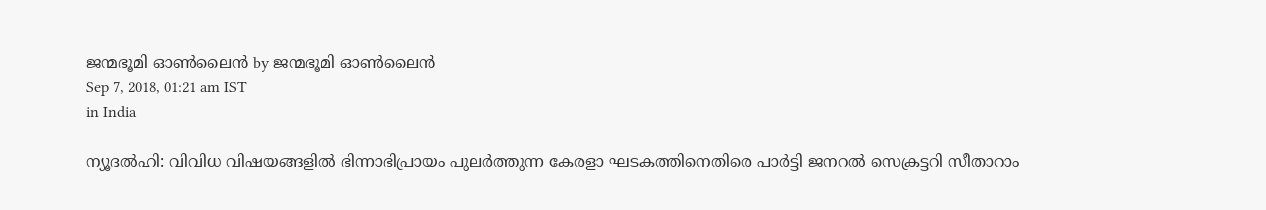ജന്മഭൂമി ഓണ്‍ലൈന്‍ by ജന്മഭൂമി ഓണ്‍ലൈന്‍
Sep 7, 2018, 01:21 am IST
in India

ന്യൂദല്‍ഹി: വിവിധ വിഷയങ്ങളില്‍ ഭിന്നാഭിപ്രായം പുലര്‍ത്തുന്ന കേരളാ ഘടകത്തിനെതിരെ പാര്‍ട്ടി ജനറല്‍ സെക്രട്ടറി സീതാറാം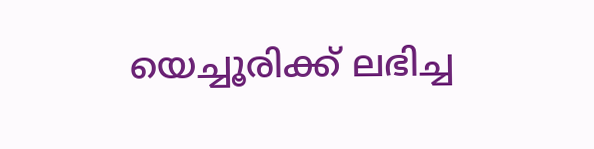യെച്ചൂരിക്ക് ലഭിച്ച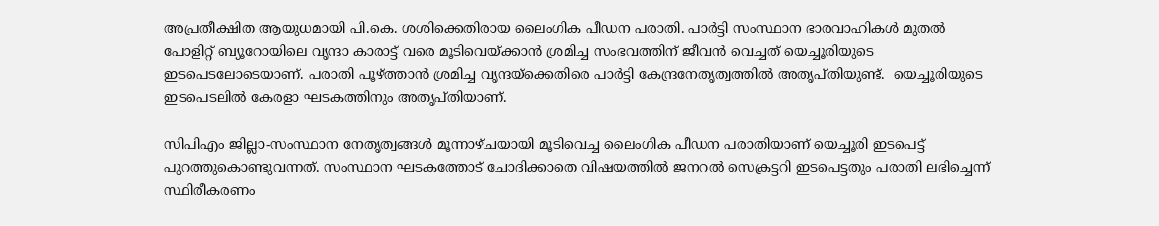അപ്രതീക്ഷിത ആയുധമായി പി.കെ. ശശിക്കെതിരായ ലൈംഗിക പീഡന പരാതി. പാര്‍ട്ടി സംസ്ഥാന ഭാരവാഹികള്‍ മുതല്‍ പോളിറ്റ് ബ്യൂറോയിലെ വൃന്ദാ കാരാട്ട് വരെ മൂടിവെയ്‌ക്കാന്‍ ശ്രമിച്ച സംഭവത്തിന് ജീവന്‍ വെച്ചത് യെച്ചൂരിയുടെ ഇടപെടലോടെയാണ്. പരാതി പൂഴ്‌ത്താന്‍ ശ്രമിച്ച വൃന്ദയ്‌ക്കെതിരെ പാര്‍ട്ടി കേന്ദ്രനേതൃത്വത്തില്‍ അതൃപ്തിയുണ്ട്.  യെച്ചൂരിയുടെ  ഇടപെടലില്‍ കേരളാ ഘടകത്തിനും അതൃപ്തിയാണ്.

സിപിഎം ജില്ലാ-സംസ്ഥാന നേതൃത്വങ്ങള്‍ മൂന്നാഴ്ചയായി മൂടിവെച്ച ലൈംഗിക പീഡന പരാതിയാണ് യെച്ചൂരി ഇടപെട്ട് പുറത്തുകൊണ്ടുവന്നത്. സംസ്ഥാന ഘടകത്തോട് ചോദിക്കാതെ വിഷയത്തില്‍ ജനറല്‍ സെക്രട്ടറി ഇടപെട്ടതും പരാതി ലഭിച്ചെന്ന് സ്ഥിരീകരണം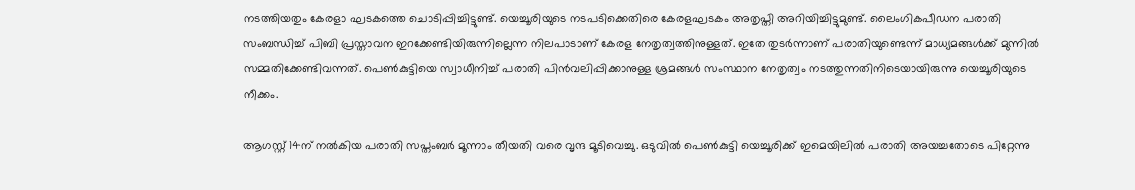നടത്തിയതും കേരളാ ഘടകത്തെ ചൊടിപ്പിച്ചിട്ടുണ്ട്. യെച്ചൂരിയുടെ നടപടിക്കെതിരെ കേരളഘടകം അതൃപ്തി അറിയിച്ചിട്ടുമുണ്ട്. ലൈംഗികപീഡന പരാതി സംബന്ധിച്ച് പിബി പ്രസ്താവന ഇറക്കേണ്ടിയിരുന്നില്ലെന്ന നിലപാടാണ് കേരള നേതൃത്വത്തിനുള്ളത്. ഇതേ തുടര്‍ന്നാണ് പരാതിയുണ്ടെന്ന് മാധ്യമങ്ങള്‍ക്ക് മുന്നില്‍ സമ്മതിക്കേണ്ടിവന്നത്. പെണ്‍കുട്ടിയെ സ്വാധീനിച്ച് പരാതി പിന്‍വലിപ്പിക്കാനുള്ള ശ്രമങ്ങള്‍ സംസ്ഥാന നേതൃത്വം നടത്തുന്നതിനിടെയായിരുന്നു യെച്ചൂരിയുടെ നീക്കം.

ആഗസ്റ്റ് 14ന് നല്‍കിയ പരാതി സപ്തംബര്‍ മൂന്നാം തീയതി വരെ വൃന്ദ മൂടിവെച്ചു. ഒടുവില്‍ പെണ്‍കുട്ടി യെച്ചൂരിക്ക് ഇമെയിലില്‍ പരാതി അയച്ചതോടെ പിറ്റേന്നു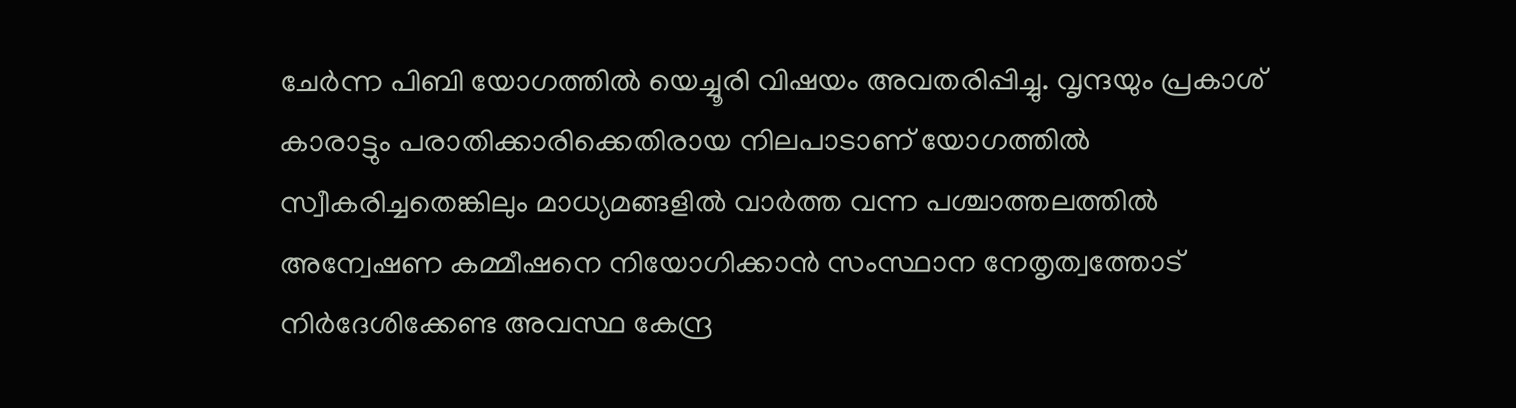ചേര്‍ന്ന പിബി യോഗത്തില്‍ യെച്ചൂരി വിഷയം അവതരിപ്പിച്ചു. വൃന്ദയും പ്രകാശ് കാരാട്ടും പരാതിക്കാരിക്കെതിരായ നിലപാടാണ് യോഗത്തില്‍ സ്വീകരിച്ചതെങ്കിലും മാധ്യമങ്ങളില്‍ വാര്‍ത്ത വന്ന പശ്ചാത്തലത്തില്‍ അന്വേഷണ കമ്മീഷനെ നിയോഗിക്കാന്‍ സംസ്ഥാന നേതൃത്വത്തോട് നിര്‍ദേശിക്കേണ്ട അവസ്ഥ കേന്ദ്ര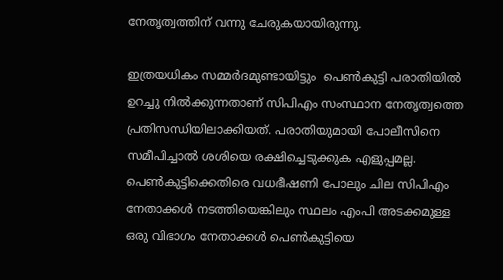നേതൃത്വത്തിന് വന്നു ചേരുകയായിരുന്നു.

ഇത്രയധികം സമ്മര്‍ദമുണ്ടായിട്ടും  പെണ്‍കുട്ടി പരാതിയില്‍ ഉറച്ചു നില്‍ക്കുന്നതാണ് സിപിഎം സംസ്ഥാന നേതൃത്വത്തെ പ്രതിസന്ധിയിലാക്കിയത്. പരാതിയുമായി പോലീസിനെ സമീപിച്ചാല്‍ ശശിയെ രക്ഷിച്ചെടുക്കുക എളുപ്പമല്ല. പെണ്‍കുട്ടിക്കെതിരെ വധഭീഷണി പോലും ചില സിപിഎം നേതാക്കള്‍ നടത്തിയെങ്കിലും സ്ഥലം എംപി അടക്കമുള്ള ഒരു വിഭാഗം നേതാക്കള്‍ പെണ്‍കുട്ടിയെ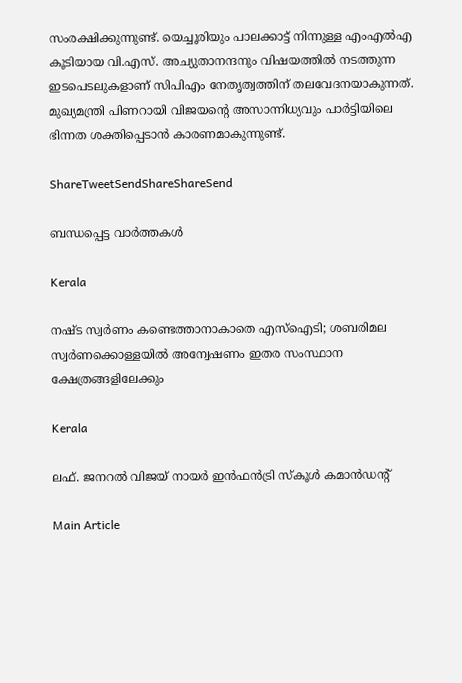സംരക്ഷിക്കുന്നുണ്ട്. യെച്ചൂരിയും പാലക്കാട്ട് നിന്നുള്ള എംഎല്‍എ കൂടിയായ വി.എസ്. അച്യുതാനന്ദനും വിഷയത്തില്‍ നടത്തുന്ന ഇടപെടലുകളാണ് സിപിഎം നേതൃത്വത്തിന് തലവേദനയാകുന്നത്. മുഖ്യമന്ത്രി പിണറായി വിജയന്റെ അസാന്നിധ്യവും പാര്‍ട്ടിയിലെ ഭിന്നത ശക്തിപ്പെടാന്‍ കാരണമാകുന്നുണ്ട്.

ShareTweetSendShareShareSend

ബന്ധപ്പെട്ട വാര്‍ത്തകള്‍

Kerala

നഷ്ട സ്വര്‍ണം കണ്ടെത്താനാകാതെ എസ്‌ഐടി; ശബരിമല സ്വര്‍ണക്കൊള്ളയില്‍ അന്വേഷണം ഇതര സംസ്ഥാന ക്ഷേത്രങ്ങളിലേക്കും

Kerala

ലഫ്. ജനറല്‍ വിജയ് നായര്‍ ഇന്‍ഫന്‍ട്രി സ്‌കൂള്‍ കമാന്‍ഡന്റ്

Main Article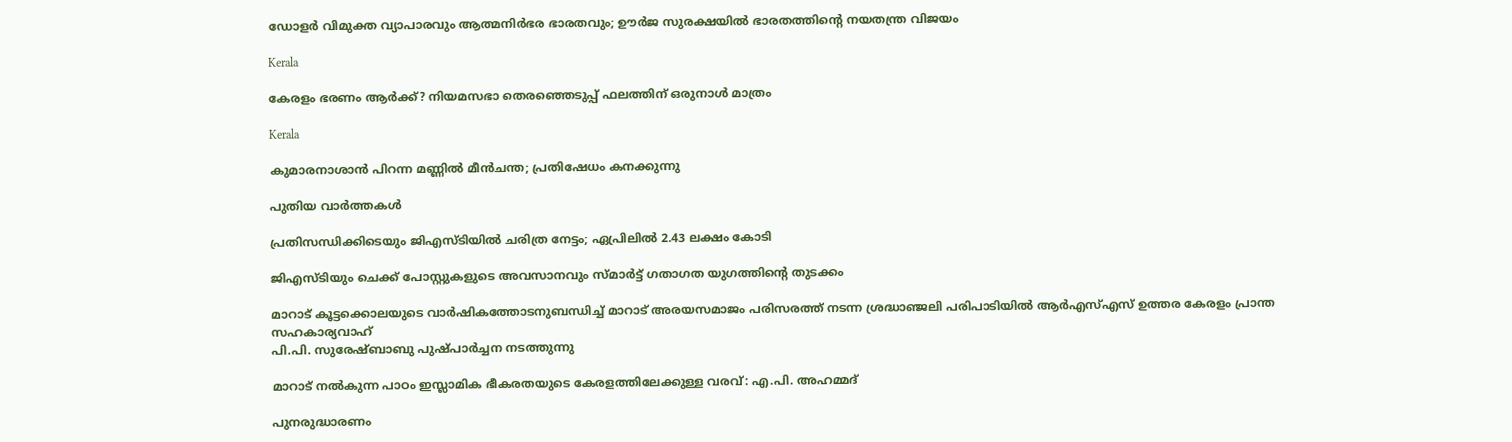ഡോളര്‍ വിമുക്ത വ്യാപാരവും ആത്മനിര്‍ഭര ഭാരതവും; ഊര്‍ജ സുരക്ഷയില്‍ ഭാരതത്തിന്റെ നയതന്ത്ര വിജയം

Kerala

കേരളം ഭരണം ആര്‍ക്ക്? നിയമസഭാ തെരഞ്ഞെടുപ്പ് ഫലത്തിന് ഒരുനാള്‍ മാത്രം

Kerala

കുമാരനാശാന്‍ പിറന്ന മണ്ണില്‍ മീന്‍ചന്ത; പ്രതിഷേധം കനക്കുന്നു

പുതിയ വാര്‍ത്തകള്‍

പ്രതിസന്ധിക്കിടെയും ജിഎസ്ടിയില്‍ ചരിത്ര നേട്ടം; ഏപ്രിലില്‍ 2.43 ലക്ഷം കോടി

ജിഎസ്ടിയും ചെക്ക് പോസ്റ്റുകളുടെ അവസാനവും സ്മാര്‍ട്ട് ഗതാഗത യുഗത്തിന്റെ തുടക്കം

മാറാട് കൂട്ടക്കൊലയുടെ വാര്‍ഷികത്തോടനുബന്ധിച്ച് മാറാട് അരയസമാജം പരിസരത്ത് നടന്ന ശ്രദ്ധാഞ്ജലി പരിപാടിയില്‍ ആര്‍എസ്എസ് ഉത്തര കേരളം പ്രാന്ത സഹകാര്യവാഹ്
പി.പി. സുരേഷ്ബാബു പുഷ്പാര്‍ച്ചന നടത്തുന്നു

മാറാട് നല്‍കുന്ന പാഠം ഇസ്ലാമിക ഭീകരതയുടെ കേരളത്തിലേക്കുള്ള വരവ്: എ.പി. അഹമ്മദ്

പുനരുദ്ധാരണം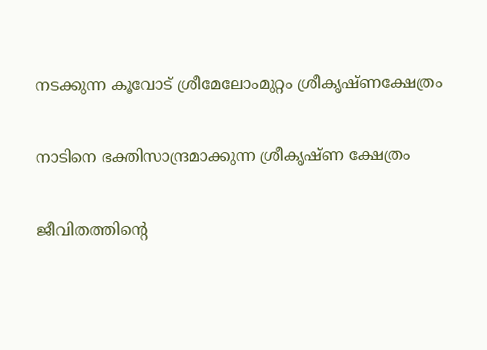നടക്കുന്ന കൂവോട് ശ്രീമേലോംമുറ്റം ശ്രീകൃഷ്ണക്ഷേത്രം

നാടിനെ ഭക്തിസാന്ദ്രമാക്കുന്ന ശ്രീകൃഷ്ണ ക്ഷേത്രം

ജീവിതത്തിന്റെ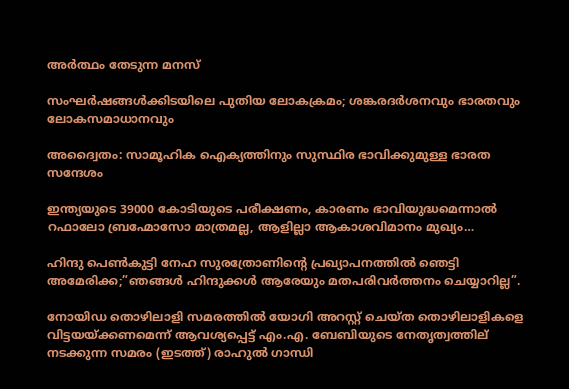അര്‍ത്ഥം തേടുന്ന മനസ്

സംഘര്‍ഷങ്ങള്‍ക്കിടയിലെ പുതിയ ലോകക്രമം; ശങ്കരദര്‍ശനവും ഭാരതവും ലോകസമാധാനവും

അദ്വൈതം: സാമൂഹിക ഐക്യത്തിനും സുസ്ഥിര ഭാവിക്കുമുള്ള ഭാരത സന്ദേശം

ഇന്ത്യയുടെ 39000 കോടിയുടെ പരീക്ഷണം, കാരണം ഭാവിയുദ്ധമെന്നാല്‍ റഫാലോ ബ്രഹ്മോസോ മാത്രമല്ല, ആളില്ലാ ആകാശവിമാനം മുഖ്യം…

ഹിന്ദു പെണ്‍കുട്ടി നേഹ സുരത്രോണിന്റെ പ്രഖ്യാപനത്തില്‍ ഞെട്ടി അമേരിക്ക;”ഞങ്ങള്‍ ഹിന്ദുക്കള്‍ ആരേയും മതപരിവര്‍ത്തനം ചെയ്യാറില്ല”.

നോയിഡ തൊഴിലാളി സമരത്തില്‍ യോഗി അറസ്റ്റ് ചെയ്ത തൊഴിലാളികളെ വിട്ടയയ്ക്കണമെന്ന് ആവശ്യപ്പെട്ട് എം.എ. ബേബിയുടെ നേതൃത്വത്തില‍് നടക്കുന്ന സമരം (ഇടത്ത്) രാഹുല്‍ ഗാന്ധി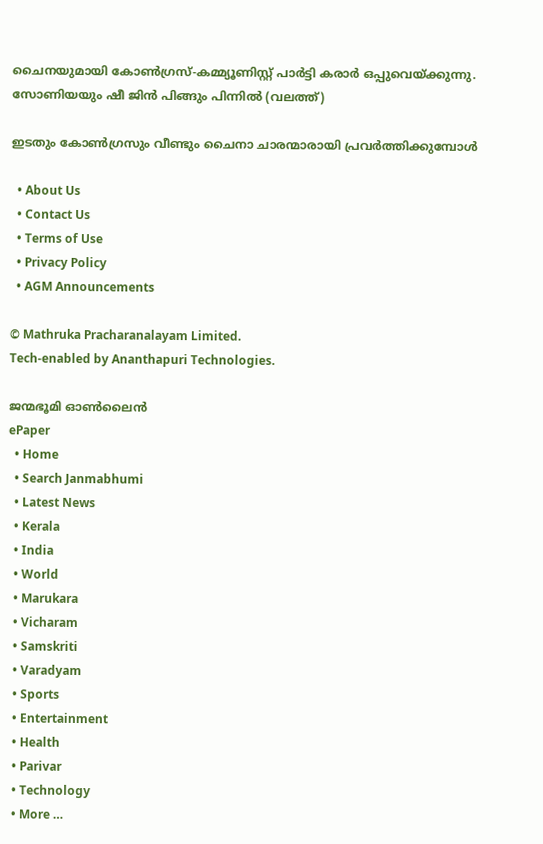ചൈനയുമായി കോണ്‍ഗ്രസ്-കമ്മ്യൂണിസ്റ്റ് പാര്‍ട്ടി കരാര്‍ ഒപ്പുവെയ്ക്കുന്നു. സോണിയയും ഷീ ജിന്‍ പിങ്ങും പിന്നില്‍ (വലത്ത്)

ഇടതും കോണ്‍ഗ്രസും വീണ്ടും ചൈനാ ചാരന്മാരായി പ്രവര്‍ത്തിക്കുമ്പോള്‍

  • About Us
  • Contact Us
  • Terms of Use
  • Privacy Policy
  • AGM Announcements

© Mathruka Pracharanalayam Limited.
Tech-enabled by Ananthapuri Technologies.

ജന്മഭൂമി ഓണ്‍ലൈന്‍
ePaper
  • Home
  • Search Janmabhumi
  • Latest News
  • Kerala
  • India
  • World
  • Marukara
  • Vicharam
  • Samskriti
  • Varadyam
  • Sports
  • Entertainment
  • Health
  • Parivar
  • Technology
  • More …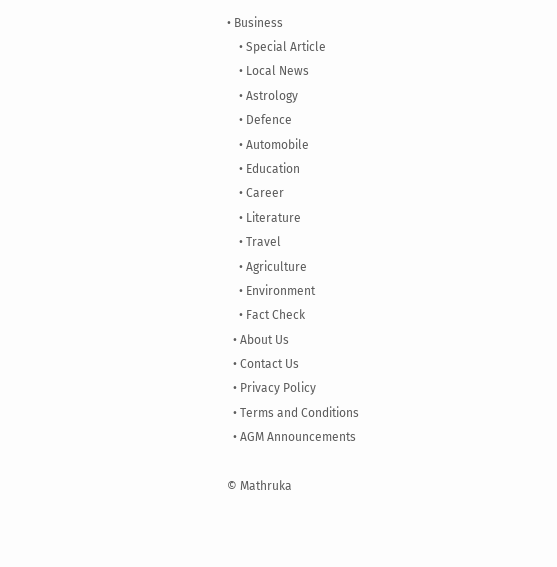• Business
    • Special Article
    • Local News
    • Astrology
    • Defence
    • Automobile
    • Education
    • Career
    • Literature
    • Travel
    • Agriculture
    • Environment
    • Fact Check
  • About Us
  • Contact Us
  • Privacy Policy
  • Terms and Conditions
  • AGM Announcements

© Mathruka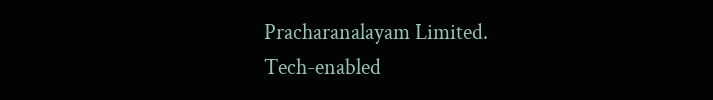Pracharanalayam Limited.
Tech-enabled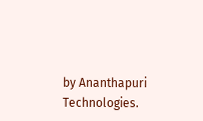by Ananthapuri Technologies.